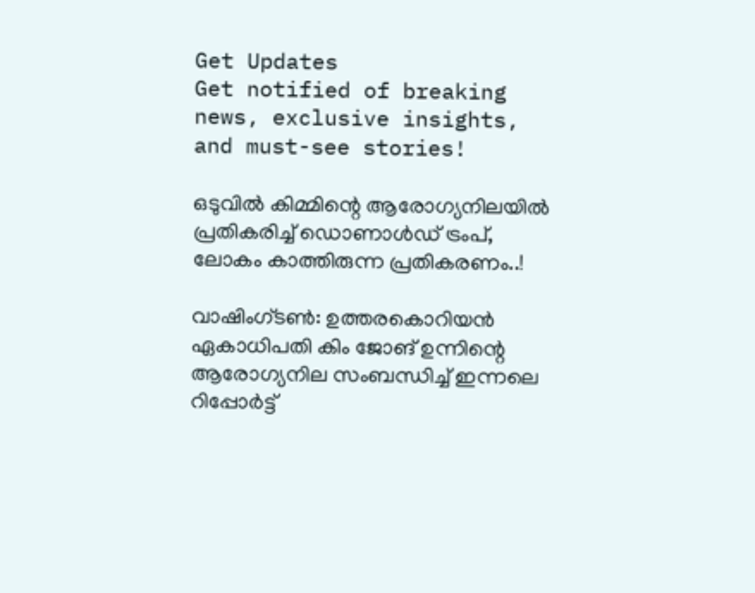Get Updates
Get notified of breaking news, exclusive insights, and must-see stories!

ഒടുവില്‍ കിമ്മിന്റെ ആരോഗ്യനിലയില്‍ പ്രതികരിച്ച് ഡൊണാള്‍ഡ് ട്രംപ്, ലോകം കാത്തിരുന്ന പ്രതികരണം..!

വാഷിംഗ്ടണ്‍: ഉത്തരകൊറിയൻ ഏകാധിപതി കിം ജോങ് ഉന്നിന്റെ ആരോഗ്യനില സംബന്ധിച്ച് ഇന്നലെ റിപ്പോര്‍ട്ട്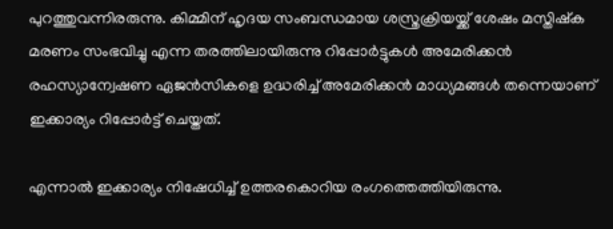പുറത്തുവന്നിരരുന്നു. കിമ്മിന് ഹൃദയ സംബന്ധമായ ശസ്ത്രക്രിയയ്ക്ക് ശേഷം മസ്തിഷ്‌ക മരണം സംഭവിച്ചു എന്ന തരത്തിലായിരുന്നു റിപ്പോര്‍ട്ടുകള്‍ അമേരിക്കന്‍ രഹസ്യാന്വേഷണ ഏജന്‍സികളെ ഉദ്ധരിച്ച് അമേരിക്കന്‍ മാധ്യമങ്ങള്‍ തന്നെയാണ് ഇക്കാര്യം റിപ്പോര്‍ട്ട് ചെയ്തത്.

എന്നാല്‍ ഇക്കാര്യം നിഷേധിച്ച് ഉത്തരകൊറിയ രംഗത്തെത്തിയിരുന്നു.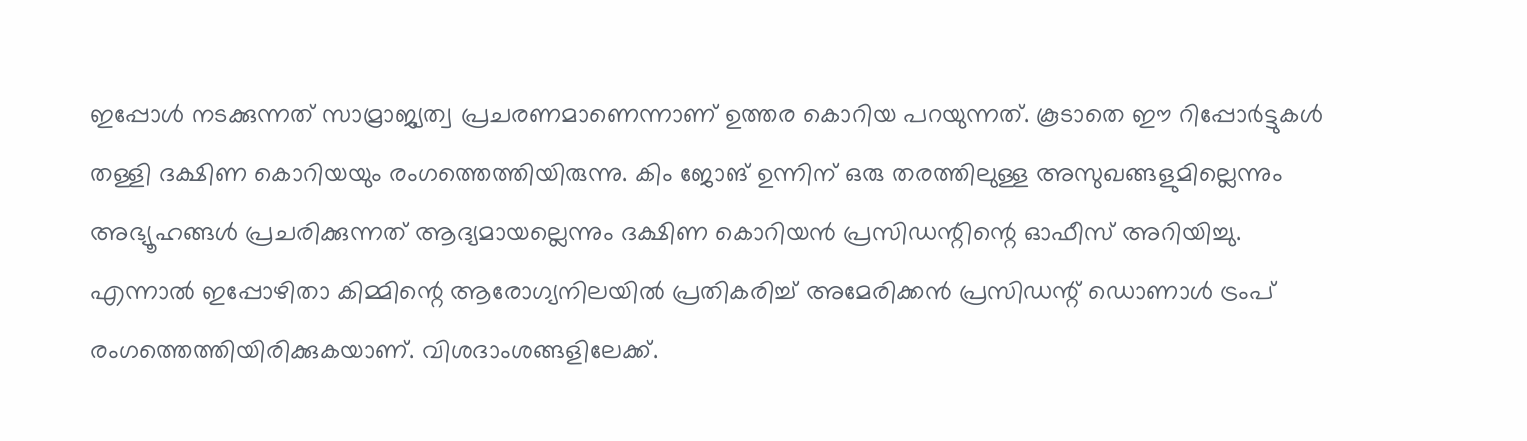ഇപ്പോള്‍ നടക്കുന്നത് സാമ്രാജ്യത്വ പ്രചരണമാണെന്നാണ് ഉത്തര കൊറിയ പറയുന്നത്. കൂടാതെ ഈ റിപ്പോര്‍ട്ടുകള്‍ തള്ളി ദക്ഷിണ കൊറിയയും രംഗത്തെത്തിയിരുന്നു. കിം ജോങ് ഉന്നിന് ഒരു തരത്തിലുള്ള അസുഖങ്ങളുമില്ലെന്നും അഭ്യൂഹങ്ങള്‍ പ്രചരിക്കുന്നത് ആദ്യമായല്ലെന്നും ദക്ഷിണ കൊറിയന്‍ പ്രസിഡന്റിന്റെ ഓഫീസ് അറിയിച്ചു. എന്നാല്‍ ഇപ്പോഴിതാ കിമ്മിന്റെ ആരോഗ്യനിലയില്‍ പ്രതികരിച്ച് അമേരിക്കന്‍ പ്രസിഡന്റ് ഡൊണാള്‍ ട്രംപ് രംഗത്തെത്തിയിരിക്കുകയാണ്. വിശദാംശങ്ങളിലേക്ക്.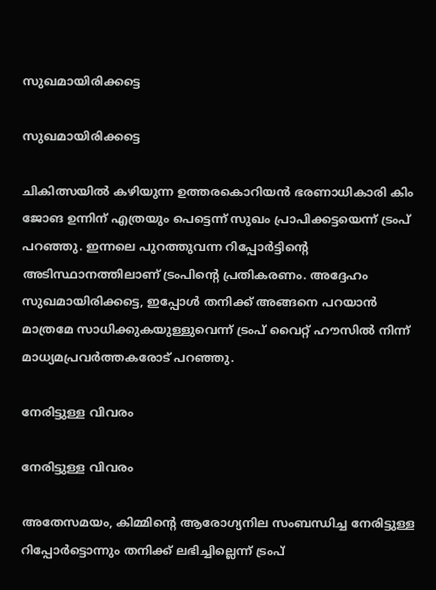സുഖമായിരിക്കട്ടെ

സുഖമായിരിക്കട്ടെ

ചികിത്സയില്‍ കഴിയുന്ന ഉത്തരകൊറിയന്‍ ഭരണാധികാരി കിം ജോങ ഉന്നിന് എത്രയും പെട്ടെന്ന് സുഖം പ്രാപിക്കട്ടയെന്ന് ട്രംപ് പറഞ്ഞു. ഇന്നലെ പുറത്തുവന്ന റിപ്പോര്‍ട്ടിന്റെ അടിസ്ഥാനത്തിലാണ് ട്രംപിന്റെ പ്രതികരണം. അദ്ദേഹം സുഖമായിരിക്കട്ടെ, ഇപ്പോള്‍ തനിക്ക് അങ്ങനെ പറയാന്‍ മാത്രമേ സാധിക്കുകയുള്ളുവെന്ന് ട്രംപ് വൈറ്റ് ഹൗസില്‍ നിന്ന് മാധ്യമപ്രവര്‍ത്തകരോട് പറഞ്ഞു.

നേരിട്ടുള്ള വിവരം

നേരിട്ടുള്ള വിവരം

അതേസമയം, കിമ്മിന്റെ ആരോഗ്യനില സംബന്ധിച്ച നേരിട്ടുള്ള റിപ്പോര്‍ട്ടൊന്നും തനിക്ക് ലഭിച്ചില്ലെന്ന് ട്രംപ്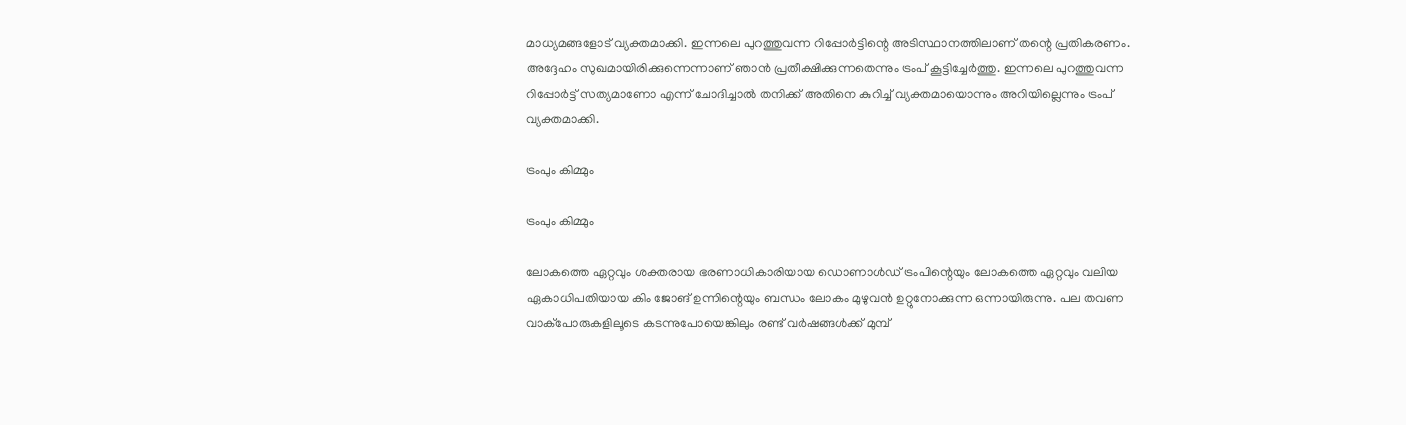മാധ്യമങ്ങളോട് വ്യക്തമാക്കി. ഇന്നലെ പുറത്തുവന്ന റിപ്പോര്‍ട്ടിന്റെ അടിസ്ഥാനത്തിലാണ് തന്റെ പ്രതികരണം. അദ്ദേഹം സുഖമായിരിക്കുന്നെന്നാണ് ഞാന്‍ പ്രതീക്ഷിക്കുന്നതെന്നും ട്രംപ് കൂട്ടിച്ചേര്‍ത്തു. ഇന്നലെ പുറത്തുവന്ന റിപ്പോര്‍ട്ട് സത്യമാണോ എന്ന് ചോദിച്ചാല്‍ തനിക്ക് അതിനെ കുറിച്ച് വ്യക്തമായൊന്നും അറിയില്ലെന്നും ട്രംപ് വ്യക്തമാക്കി.

ട്രംപും കിമ്മും

ട്രംപും കിമ്മും

ലോകത്തെ ഏറ്റവും ശക്തരായ ഭരണാധികാരിയായ ഡൊണാള്‍ഡ് ട്രംപിന്റെയും ലോകത്തെ ഏറ്റവും വലിയ ഏകാധിപതിയായ കിം ജോങ് ഉന്നിന്റെയും ബന്ധം ലോകം മുഴുവന്‍ ഉറ്റുനോക്കുന്ന ഒന്നായിരുന്നു. പല തവണ വാക്‌പോരുകളിലൂടെ കടന്നുപോയെങ്കിലും രണ്ട് വര്‍ഷങ്ങള്‍ക്ക് മുമ്പ്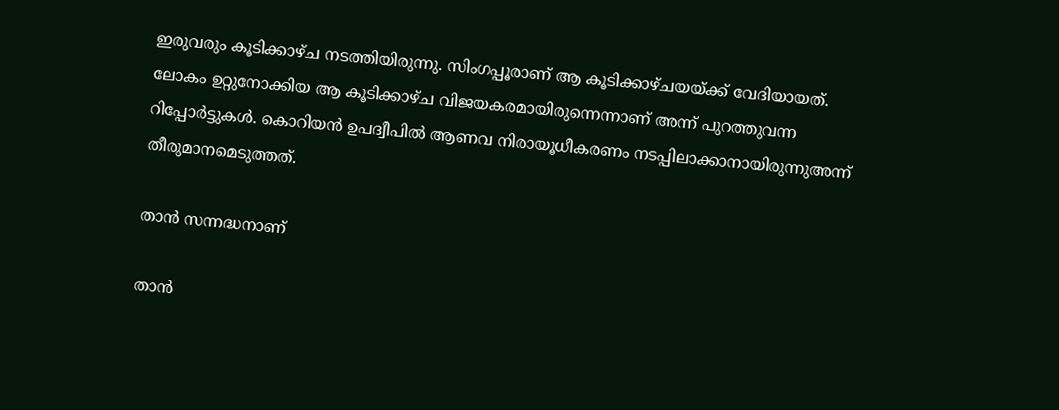ഇരുവരും കൂടിക്കാഴ്ച നടത്തിയിരുന്നു. സിംഗപ്പൂരാണ് ആ കൂടിക്കാഴ്ചയയ്ക്ക് വേദിയായത്. ലോകം ഉറ്റുനോക്കിയ ആ കൂടിക്കാഴ്ച വിജയകരമായിരുന്നെന്നാണ് അന്ന് പുറത്തുവന്ന റിപ്പോര്‍ട്ടുകള്‍. കൊറിയന്‍ ഉപദ്വീപില്‍ ആണവ നിരായൂധീകരണം നടപ്പിലാക്കാനായിരുന്നുഅന്ന് തീരുമാനമെടുത്തത്.

താന്‍ സന്നദ്ധനാണ്

താന്‍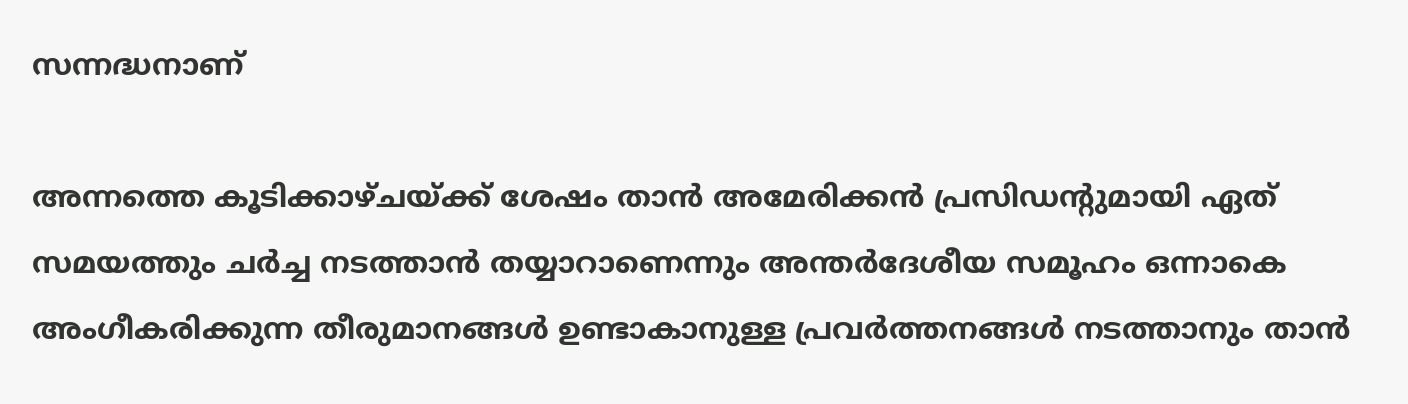സന്നദ്ധനാണ്

അന്നത്തെ കൂടിക്കാഴ്ചയ്ക്ക് ശേഷം താന്‍ അമേരിക്കന്‍ പ്രസിഡന്റുമായി ഏത് സമയത്തും ചര്‍ച്ച നടത്താന്‍ തയ്യാറാണെന്നും അന്തര്‍ദേശീയ സമൂഹം ഒന്നാകെ അംഗീകരിക്കുന്ന തീരുമാനങ്ങള്‍ ഉണ്ടാകാനുള്ള പ്രവര്‍ത്തനങ്ങള്‍ നടത്താനും താന്‍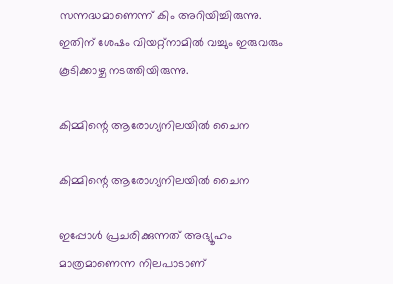സന്നദ്ധമാണെന്ന് കിം അറിയിച്ചിരുന്നു. ഇതിന് ശേഷം വിയറ്റ്‌നാമില്‍ വച്ചും ഇരുവരും കൂടിക്കാഴ്ച നടത്തിയിരുന്നു.

കിമ്മിന്റെ ആരോഗ്യനിലയില്‍ ചൈന

കിമ്മിന്റെ ആരോഗ്യനിലയില്‍ ചൈന

ഇപ്പോള്‍ പ്രചരിക്കുന്നത് അഭ്യൂഹം മാത്രമാണെന്ന നിലപാടാണ്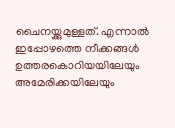ചൈനയ്ക്കുമുള്ളത്. എന്നാല്‍ ഇപ്പോഴത്തെ നീക്കങ്ങള്‍ ഉത്തരകൊറിയയിലേയും അമേരിക്കയിലേയും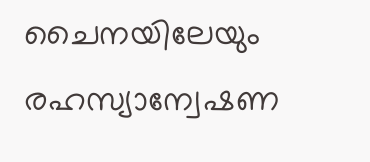ചൈനയിലേയും രഹസ്യാന്വേഷണ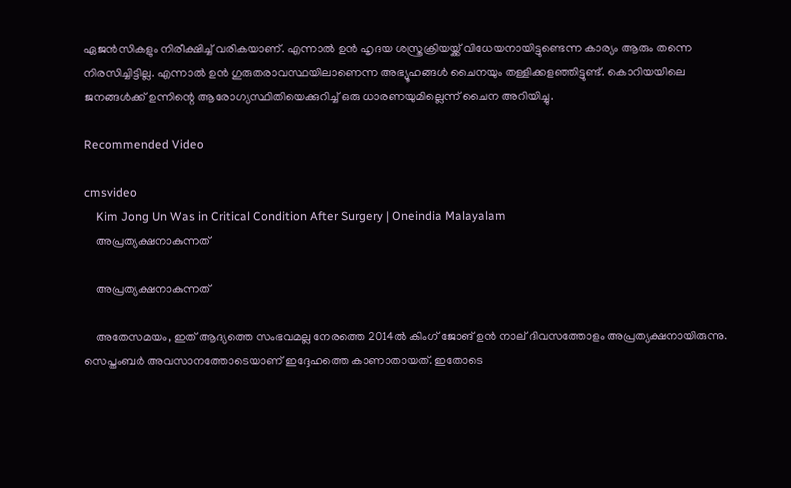ഏജന്‍സികളും നിരീക്ഷിച്ച് വരികയാണ്. എന്നാല്‍ ഉന്‍ ഹൃദയ ശസ്ത്രക്രിയയ്ക്ക് വിധേയനായിട്ടുണ്ടെന്ന കാര്യം ആരും തന്നെ നിരസിച്ചിട്ടില്ല. എന്നാല്‍ ഉന്‍ ഗുരുതരാവസ്ഥയിലാണെന്ന അഭ്യൂഹങ്ങള്‍ ചൈനയും തള്ളിക്കളഞ്ഞിട്ടുണ്ട്. കൊറിയയിലെ ജനങ്ങള്‍ക്ക് ഉന്നിന്റെ ആരോഗ്യസ്ഥിതിയെക്കുറിച്ച് ഒരു ധാരണയുമില്ലെന്ന് ചൈന അറിയിച്ചു.

Recommended Video

cmsvideo
    Kim Jong Un Was in Critical Condition After Surgery | Oneindia Malayalam
    അപ്രത്യക്ഷനാകുന്നത്

    അപ്രത്യക്ഷനാകുന്നത്

    അതേസമയം, ഇത് ആദ്യത്തെ സംഭവമല്ല നേരത്തെ 2014ല്‍ കിംഗ് ജോങ് ഉന്‍ നാല് ദിവസത്തോളം അപ്രത്യക്ഷനായിരുന്നു. സെപ്തംബര്‍ അവസാനത്തോടെയാണ് ഇദ്ദേഹത്തെ കാണാതായത്. ഇതോടെ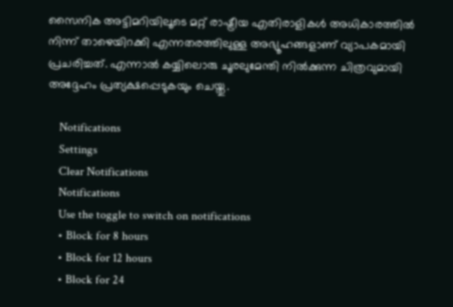സൈനിക അട്ടിമറിയിലൂടെ മറ്റ് രാഷ്ട്രീയ എതിരാളികള്‍ അധികാരത്തില്‍ നിന്ന് താഴെയിറക്കി എന്നതരത്തിലുള്ള അഭ്യൂഹങ്ങളാണ് വ്യാപകമായി പ്രചരിച്ചത്. എന്നാല്‍ കയ്യിലൊരു ചൂരലുമേന്തി നില്‍ക്കുന്ന ചിത്രവുമായി അദ്ദേഹം പ്രത്യക്ഷപ്പെടുകയും ചെയ്തു.

    Notifications
    Settings
    Clear Notifications
    Notifications
    Use the toggle to switch on notifications
    • Block for 8 hours
    • Block for 12 hours
    • Block for 24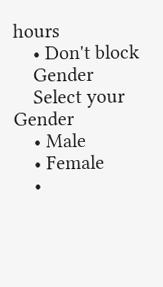hours
    • Don't block
    Gender
    Select your Gender
    • Male
    • Female
    •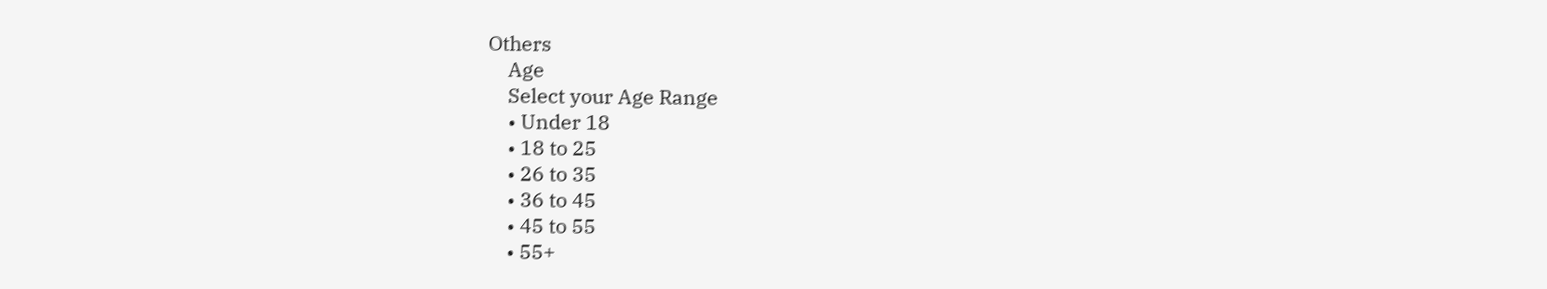Others
    Age
    Select your Age Range
    • Under 18
    • 18 to 25
    • 26 to 35
    • 36 to 45
    • 45 to 55
    • 55+